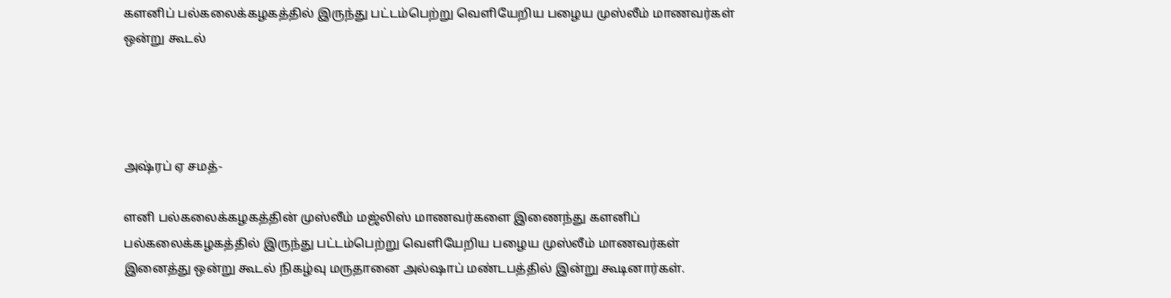களனிப் பல்கலைக்கழகத்தில் இருந்து பட்டம்பெற்று வெளியேறிய பழைய முஸ்லீம் மாணவர்கள் ஒன்று கூடல்




அஷ்ரப் ஏ சமத்-

ளனி பல்கலைக்கழகத்தின் முஸ்லீம் மஜ்லிஸ் மாணவர்களை இணைந்து களனிப் பல்கலைக்கழகத்தில் இருந்து பட்டம்பெற்று வெளியேறிய பழைய முஸ்லீம் மாணவர்கள் இனைத்து ஒன்று கூடல் நிகழ்வு மருதானை அல்ஷாப் மண்டபத்தில் இன்று கூடினார்கள்.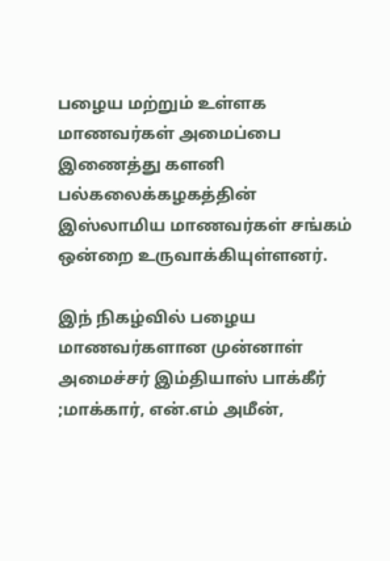பழைய மற்றும் உள்ளக மாணவர்கள் அமைப்பை இணைத்து களனி பல்கலைக்கழகத்தின் இஸ்லாமிய மாணவர்கள் சங்கம் ஒன்றை உருவாக்கியுள்ளனர்.

இந் நிகழ்வில் பழைய மாணவர்களான முன்னாள் அமைச்சர் இம்தியாஸ் பாக்கீர் ;மாக்கார், என்.எம் அமீன்,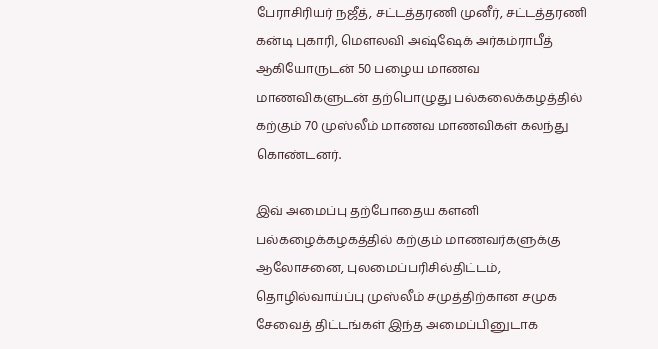பேராசிரியர் நஜீத், சட்டத்தரணி முனீர், சட்டத்தரணி கன்டி புகாரி, மௌலவி அஷ்ஷேக் அர்கம்ராபீத் ஆகியோருடன் 50 பழைய மாணவ மாணவிகளுடன் தற்பொழுது பல்கலைக்கழத்தில் கற்கும் 70 முஸ்லீம் மாணவ மாணவிகள் கலந்து கொண்டனர்.

இவ் அமைப்பு தற்போதைய களனி பல்கழைக்கழகத்தில் கற்கும் மாணவர்களுக்கு ஆலோசனை, புலமைப்பரிசில்திட்டம், தொழில்வாய்ப்பு முஸ்லீம் சமுத்திற்கான சமுக சேவைத் திட்டங்கள் இந்த அமைப்பினுடாக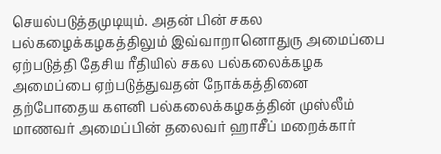செயல்படுத்தமுடியும். அதன் பின் சகல பல்கழைக்கழகத்திலும் இவ்வாறானொதுரு அமைப்பை ஏற்படுத்தி தேசிய ரீதியில் சகல பல்கலைக்கழக அமைப்பை ஏற்படுத்துவதன் நோக்கத்தினை தற்போதைய களனி பல்கலைக்கழகத்தின் முஸ்லீம் மாணவர் அமைப்பின் தலைவர் ஹாசீப் மறைக்கார்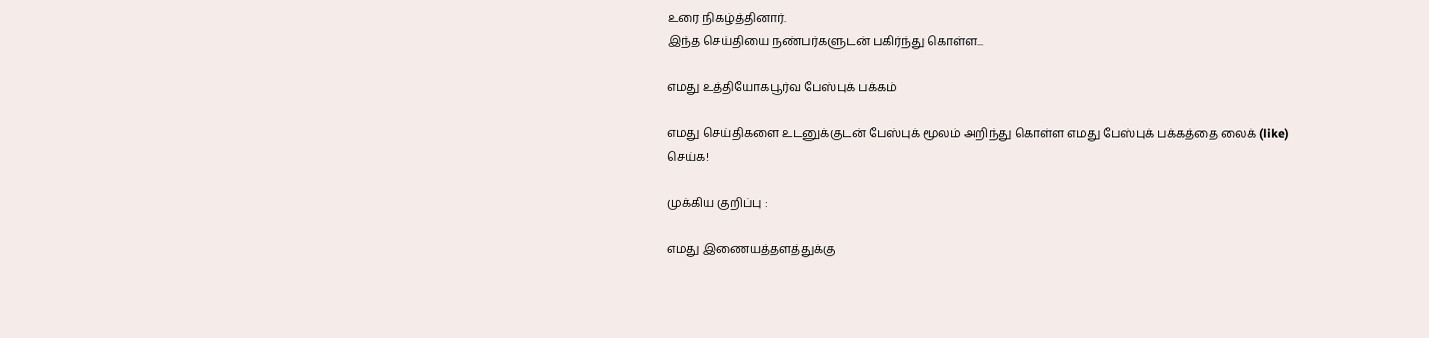உரை நிகழ்த்தினார்.
இந்த செய்தியை நண்பர்களுடன் பகிர்ந்து கொள்ள...

எமது உத்தியோகபூர்வ பேஸ்புக் பக்கம்

எமது செய்திகளை உடனுக்குடன் பேஸ்புக் மூலம் அறிந்து கொள்ள எமது பேஸ்புக் பக்கத்தை லைக் (like) செய்க!

முக்கிய குறிப்பு :

எமது இணையத்தளத்துக்கு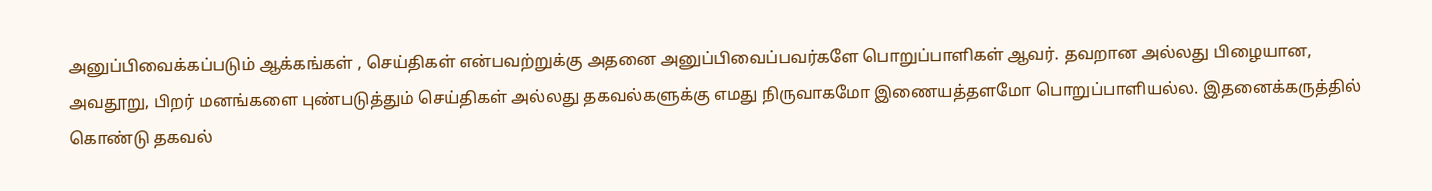அனுப்பிவைக்கப்படும் ஆக்கங்கள் , செய்திகள் என்பவற்றுக்கு அதனை அனுப்பிவைப்பவர்களே பொறுப்பாளிகள் ஆவர். தவறான அல்லது பிழையான, அவதூறு, பிறர் மனங்களை புண்படுத்தும் செய்திகள் அல்லது தகவல்களுக்கு எமது நிருவாகமோ இணையத்தளமோ பொறுப்பாளியல்ல. இதனைக்கருத்தில் கொண்டு தகவல்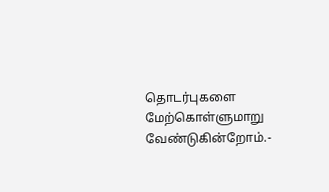தொடர்புகளை மேற்கொள்ளுமாறு வேண்டுகின்றோம்.-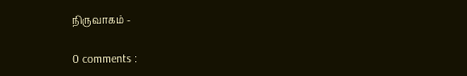நிருவாகம் -

0 comments :